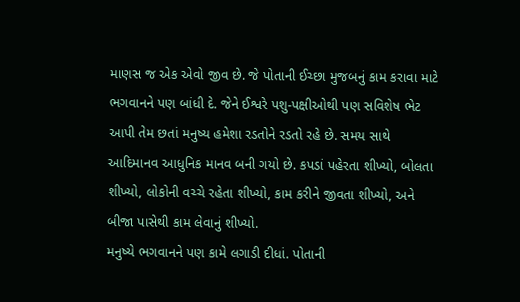માણસ જ એક એવો જીવ છે. જે પોતાની ઈચ્છા મુજબનું કામ કરાવા માટે ભગવાનને પણ બાંધી દે. જેને ઈશ્વરે પશુ-પક્ષીઓથી પણ સવિશેષ ભેટ આપી તેમ છતાં મનુષ્ય હમેશા રડતોને રડતો રહે છે. સમય સાથે આદિમાનવ આધુનિક માનવ બની ગયો છે. કપડાં પહેરતા શીખ્યો, બોલતા શીખ્યો, લોકોની વચ્ચે રહેતા શીખ્યો, કામ કરીને જીવતા શીખ્યો, અને બીજા પાસેથી કામ લેવાનું શીખ્યો.
મનુષ્યે ભગવાનને પણ કામે લગાડી દીધાં. પોતાની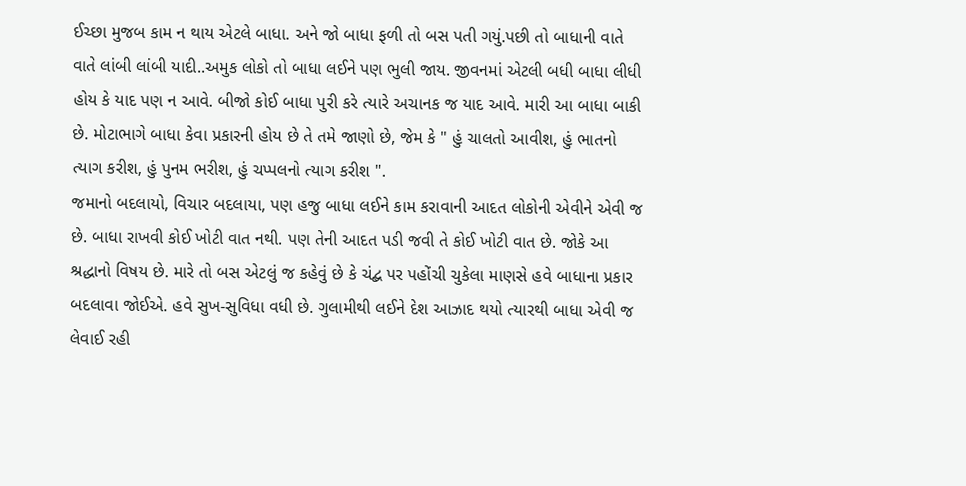ઈચ્છા મુજબ કામ ન થાય એટલે બાધા. અને જો બાધા ફળી તો બસ પતી ગયું.પછી તો બાધાની વાતે વાતે લાંબી લાંબી યાદી..અમુક લોકો તો બાધા લઈને પણ ભુલી જાય. જીવનમાં એટલી બધી બાધા લીધી હોય કે યાદ પણ ન આવે. બીજો કોઈ બાધા પુરી કરે ત્યારે અચાનક જ યાદ આવે. મારી આ બાધા બાકી છે. મોટાભાગે બાધા કેવા પ્રકારની હોય છે તે તમે જાણો છે, જેમ કે " હું ચાલતો આવીશ, હું ભાતનો ત્યાગ કરીશ, હું પુનમ ભરીશ, હું ચપ્પલનો ત્યાગ કરીશ ".
જમાનો બદલાયો, વિચાર બદલાયા, પણ હજુ બાધા લઈને કામ કરાવાની આદત લોકોની એવીને એવી જ છે. બાધા રાખવી કોઈ ખોટી વાત નથી. પણ તેની આદત પડી જવી તે કોઈ ખોટી વાત છે. જોકે આ શ્રદ્ધાનો વિષય છે. મારે તો બસ એટલું જ કહેવું છે કે ચંદ્બ પર પહોંચી ચુકેલા માણસે હવે બાધાના પ્રકાર બદલાવા જોઈએ. હવે સુખ-સુવિધા વધી છે. ગુલામીથી લઈને દેશ આઝાદ થયો ત્યારથી બાધા એવી જ લેવાઈ રહી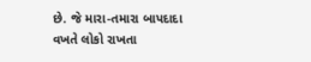છે. જે મારા-તમારા બાપદાદા વખતે લોકો રાખતા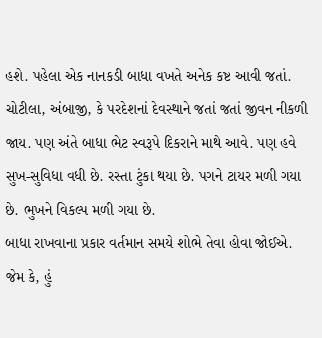હશે. પહેલા એક નાનકડી બાધા વખતે અનેક કષ્ટ આવી જતાં. ચોટીલા, અંબાજી, કે પરદેશનાં દેવસ્થાને જતાં જતાં જીવન નીકળી જાય. પણ અંતે બાધા ભેટ સ્વરૂપે દિકરાને માથે આવે. પણ હવે સુખ-સુવિધા વધી છે. રસ્તા ટુંકા થયા છે. પગને ટાયર મળી ગયા છે. ભુખને વિકલ્પ મળી ગયા છે.
બાધા રાખવાના પ્રકાર વર્તમાન સમયે શોભે તેવા હોવા જોઈએ. જેમ કે, હું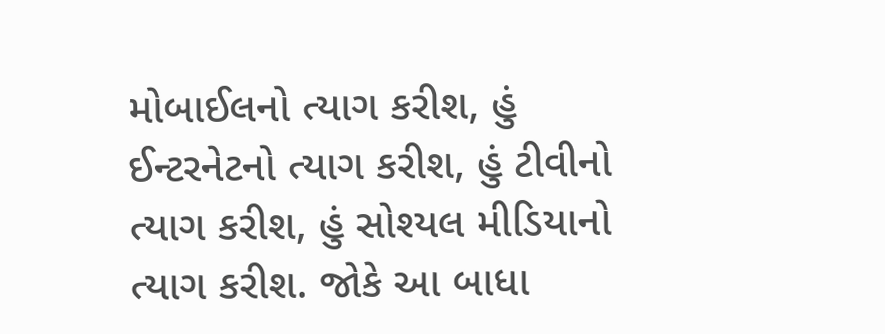મોબાઈલનો ત્યાગ કરીશ, હું ઈન્ટરનેટનો ત્યાગ કરીશ, હું ટીવીનો ત્યાગ કરીશ, હું સોશ્યલ મીડિયાનો ત્યાગ કરીશ. જોકે આ બાધા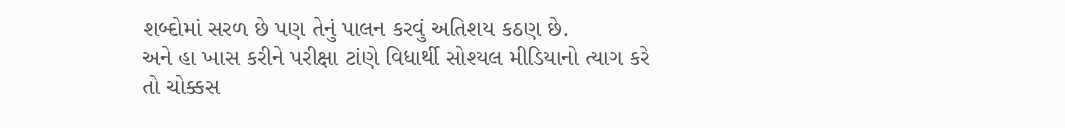શબ્દોમાં સરળ છે પણ તેનું પાલન કરવું અતિશય કઠણ છે.
અને હા ખાસ કરીને પરીક્ષા ટાંણે વિધાર્થી સોશ્યલ મીડિયાનો ત્યાગ કરે તો ચોક્કસ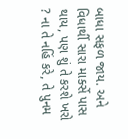બાધા સફળ જાય. અને વિધાર્થી સારા માર્ક્સે પાસ થાય, પણ શું તે કરશે ખરો ? ના તે નહિં કરે, તે પુનમ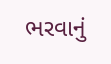ભરવાનું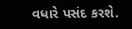વધારે પસંદ કરશે.